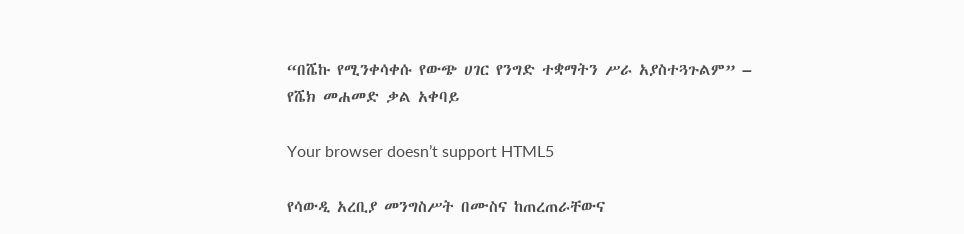“በሼኩ የሚንቀሳቀሱ የውጭ ሀገር የንግድ ተቋማትን ሥራ አያስተጓጉልም” – የሼክ መሐመድ ቃል አቀባይ

Your browser doesn’t support HTML5

የሳውዲ አረቢያ መንግስሥት በሙስና ከጠረጠራቸውና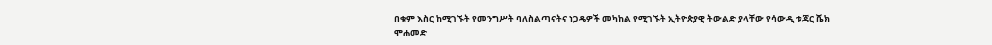በቁም እስር ከሚገኙት የመንግሥት ባለስልጣናትና ነጋዴዎች መካከል የሚገኙት ኢትዮጵያዊ ትውልድ ያላቸው የሳውዲ ቱጃር ሼክ ሞሐመድ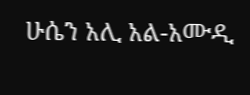ሁሴን አሊ አል-አሙዲ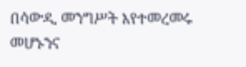በሳውዲ መንግሥት እየተመረመሩ መሆኑንና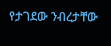የታገደው ንብረታቸው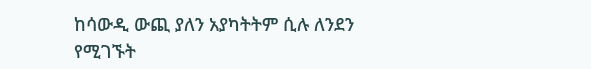ከሳውዲ ውጪ ያለን አያካትትም ሲሉ ለንደን የሚገኙት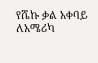የሼኩ ቃል አቀባይ ለአሜሪካ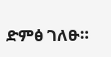ድምፅ ገለፁ።